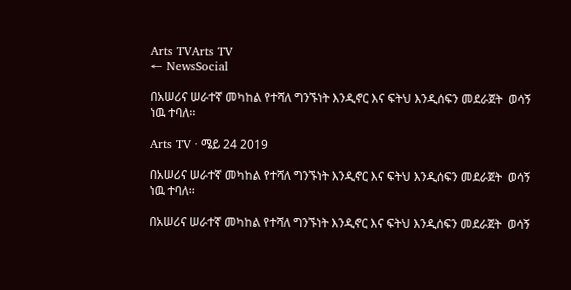Arts TVArts TV
← NewsSocial

በአሠሪና ሠራተኛ መካከል የተሻለ ግንኙነት እንዲኖር እና ፍትህ እንዲሰፍን መደራጀት  ወሳኝ ነዉ ተባለ፡፡

Arts TV · ሜይ 24 2019

በአሠሪና ሠራተኛ መካከል የተሻለ ግንኙነት እንዲኖር እና ፍትህ እንዲሰፍን መደራጀት  ወሳኝ ነዉ ተባለ፡፡

በአሠሪና ሠራተኛ መካከል የተሻለ ግንኙነት እንዲኖር እና ፍትህ እንዲሰፍን መደራጀት  ወሳኝ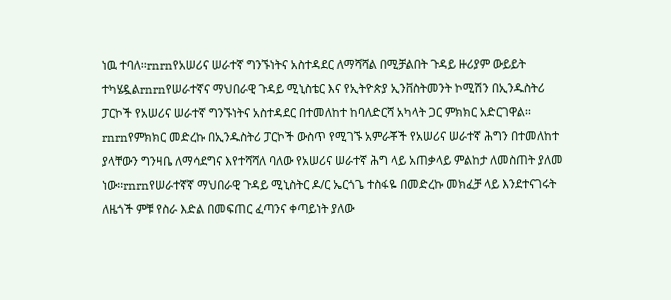ነዉ ተባለ፡፡rnrnየአሠሪና ሠራተኛ ግንኙነትና አስተዳደር ለማሻሻል በሚቻልበት ጉዳይ ዙሪያም ውይይት ተካሄዷልrnrnየሠራተኛና ማህበራዊ ጉዳይ ሚኒስቴር እና የኢትዮጵያ ኢንቨስትመንት ኮሚሽን በኢንዱስትሪ ፓርኮች የአሠሪና ሠራተኛ ግንኙነትና አስተዳደር በተመለከተ ከባለድርሻ አካላት ጋር ምክክር አድርገዋል፡፡rnrnየምክክር መድረኩ በኢንዱስትሪ ፓርኮች ውስጥ የሚገኙ አምራቾች የአሠሪና ሠራተኛ ሕግን በተመለከተ ያላቸውን ግንዛቤ ለማሳደግና እየተሻሻለ ባለው የአሠሪና ሠራተኛ ሕግ ላይ አጠቃላይ ምልከታ ለመስጠት ያለመ ነው፡፡rnrnየሠራተኛኛ ማህበራዊ ጉዳይ ሚኒስትር ዶ/ር ኤርጎጌ ተስፋዬ በመድረኩ መክፈቻ ላይ እንደተናገሩት ለዜጎች ምቹ የስራ እድል በመፍጠር ፈጣንና ቀጣይነት ያለው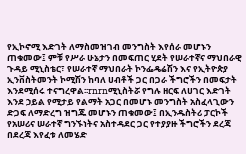የኢኮኖሚ እድገት ለማስመዝገብ መንግስት እየሰራ መሆኑን ጠቁመው፤ ምቹ የሥራ ሁኔታን በመፍጠር ሂደት የሠራተኛና ማህበራዊ ጉዳይ ሚኒስቴር፣ የሠራተኛ ማህበራት ኮንፌዴሬሽን እና የኢትዮጵያ ኢንቨስትመንት ኮሚሽን ከባለ ሀብቶች ጋር በጋራ ችግሮችን በመፍታት እንደሚሰሩ ተናግረዋል፡፡rnrnሚኒስትሯ የግሉ ዘርፍ ለሀገር እድገት እንደ ኃይል የሚታይ የልማት አጋር በመሆኑ መንግስት አስፈላጊውን ድጋፍ ለማድረግ ዝግጁ መሆኑን ጠቁመው፤ በኢንዱስትሪ ፓርኮች የአሠሪና ሠራተኛ ግንኙነትና አስተዳደር ጋር የተያያዙ ችግሮችን ደረጃ በደረጃ እየፈቱ ለመሄድ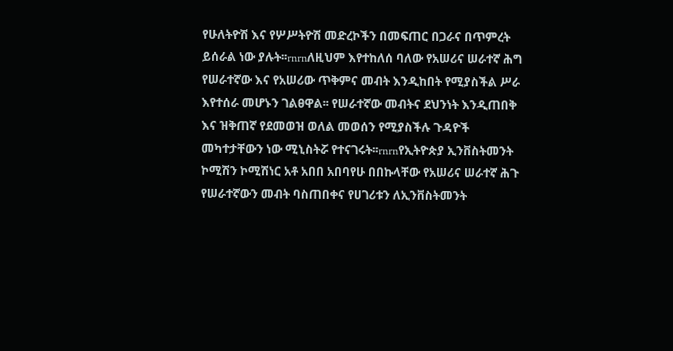የሁለትዮሽ እና የሦሥትዮሽ መድረኮችን በመፍጠር በጋራና በጥምረት ይሰራል ነው ያሉት፡፡rnrnለዚህም እየተከለሰ ባለው የአሠሪና ሠራተኛ ሕግ የሠራተኛው እና የአሠሪው ጥቅምና መብት እንዲከበት የሚያስችል ሥራ እየተሰራ መሆኑን ገልፀዋል፡፡ የሠራተኛው መብትና ደህንነት እንዲጠበቅ እና ዝቅጠኛ የደመወዝ ወለል መወሰን የሚያስችሉ ጉዳዮች መካተታቸውን ነው ሚኒስትሯ የተናገሩት፡፡rnrnየኢትዮጵያ ኢንቨስትመንት ኮሚሽን ኮሚሽነር አቶ አበበ አበባየሁ በበኩላቸው የአሠሪና ሠራተኛ ሕጉ የሠራተኛውን መብት ባስጠበቀና የሀገሪቱን ለኢንቨስትመንት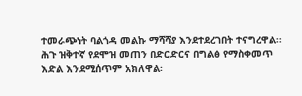ተመራጭነት ባልጎዳ መልኩ ማሻሻያ እንደተደረገበት ተናግረዋል፡፡ ሕጉ ዝቅተኛ የደሞዝ መጠን በድርድርና በግልፅ የማስቀመጥ እድል እንደሚሰጥም አክለዋል፡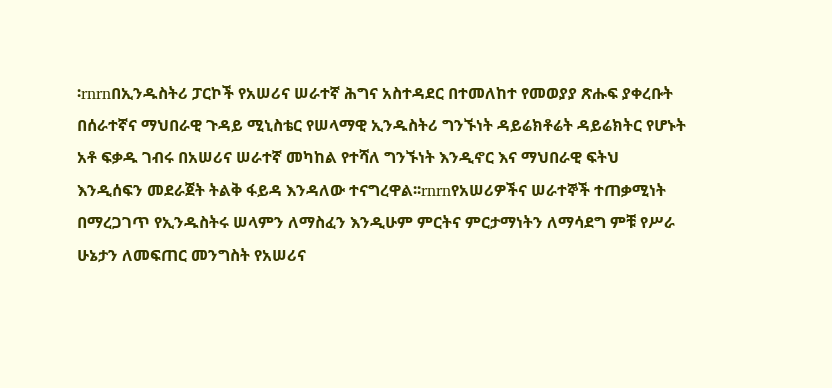፡rnrnበኢንዱስትሪ ፓርኮች የአሠሪና ሠራተኛ ሕግና አስተዳደር በተመለከተ የመወያያ ጽሑፍ ያቀረቡት በሰራተኛና ማህበራዊ ጉዳይ ሚኒስቴር የሠላማዊ ኢንዱስትሪ ግንኙነት ዳይሬክቶሬት ዳይሬክትር የሆኑት አቶ ፍቃዱ ገብሩ በአሠሪና ሠራተኛ መካከል የተሻለ ግንኙነት እንዲኖር እና ማህበራዊ ፍትህ እንዲሰፍን መደራጀት ትልቅ ፋይዳ እንዳለው ተናግረዋል፡፡rnrnየአሠሪዎችና ሠራተኞች ተጠቃሚነት በማረጋገጥ የኢንዱስትሩ ሠላምን ለማስፈን እንዲሁም ምርትና ምርታማነትን ለማሳደግ ምቹ የሥራ ሁኔታን ለመፍጠር መንግስት የአሠሪና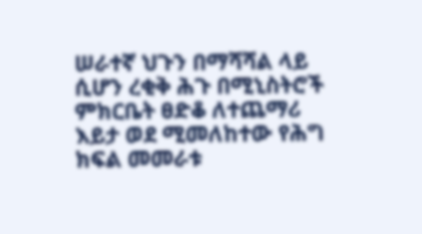ሠራተኛ ህጉን በማሻሻል ላይ ሲሆን ረቂቅ ሕጉ በሚኒስትሮች ምክርቤት ፀድቆ ለተጨማሪ እይታ ወደ ሚመለከተው የሕግ ክፍል መመራቱ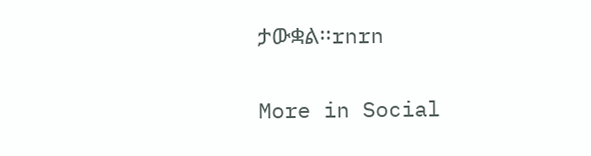ታውቋል፡፡rnrn

More in Social